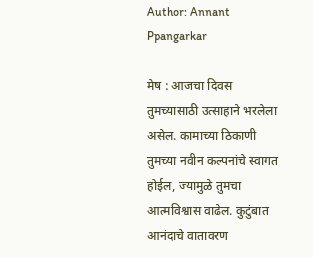Author: Annant Ppangarkar

मेष : आजचा दिवस तुमच्यासाठी उत्साहाने भरलेला असेल. कामाच्या ठिकाणी तुमच्या नवीन कल्पनांचे स्वागत होईल, ज्यामुळे तुमचा आत्मविश्वास वाढेल. कुटुंबात आनंदाचे वातावरण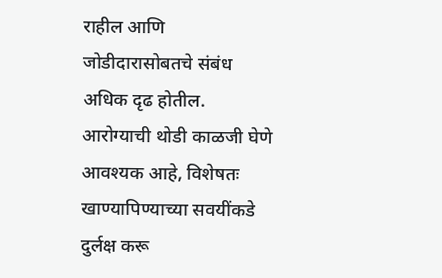राहील आणि जोडीदारासोबतचे संबंध अधिक दृढ होतील. आरोग्याची थोडी काळजी घेणे आवश्यक आहे, विशेषतः खाण्यापिण्याच्या सवयींकडे दुर्लक्ष करू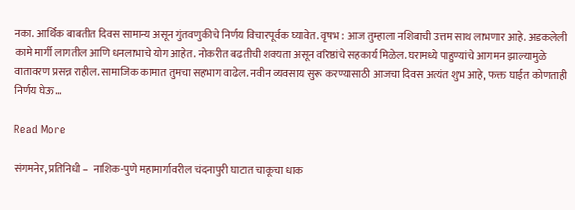नका. आर्थिक बाबतीत दिवस सामान्य असून गुंतवणुकीचे निर्णय विचारपूर्वक घ्यावेत. वृषभ : आज तुम्हाला नशिबाची उत्तम साथ लाभणार आहे. अडकलेली कामे मार्गी लागतील आणि धनलाभाचे योग आहेत. नोकरीत बढतीची शक्यता असून वरिष्ठांचे सहकार्य मिळेल. घरामध्ये पाहुण्यांचे आगमन झाल्यामुळे वातावरण प्रसन्न राहील. सामाजिक कामात तुमचा सहभाग वाढेल. नवीन व्यवसाय सुरू करण्यासाठी आजचा दिवस अत्यंत शुभ आहे, फक्त घाईत कोणताही निर्णय घेऊ…

Read More

संगमनेर, प्रतिनिधी –  नाशिक-पुणे महामार्गावरील चंदनापुरी घाटात चाकूचा धाक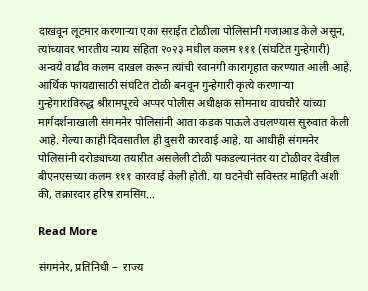दाखवून लूटमार करणाऱ्या एका सराईत टोळीला पोलिसांनी गजाआड केले असून, त्यांच्यावर भारतीय न्याय संहिता २०२३ मधील कलम १११ (संघटित गुन्हेगारी) अन्वये वाढीव कलम दाखल करून त्यांची रवानगी कारागृहात करण्यात आली आहे. आर्थिक फायद्यासाठी संघटित टोळी बनवून गुन्हेगारी कृत्ये करणाऱ्या गुन्हेगारांविरुद्ध श्रीरामपूरचे अप्पर पोलीस अधीक्षक सोमनाथ वाघचौरे यांच्या मार्गदर्शनाखाली संगमनेर पोलिसांनी आता कडक पाऊले उचलण्यास सुरुवात केली आहे. गेल्या काही दिवसातील ही दुसरी कारवाई आहे. या आधीही संगमनेर पोलिसांनी दरोड्याच्या तयारीत असलेली टोळी पकडल्यानंतर या टोळीवर देखील बीएनएसच्या कलम १११ कारवाई केली होती. या घटनेची सविस्तर माहिती अशी की, तक्रारदार हरिष रामसिंग…

Read More

संगमनेर, प्रतिनिधी –  राज्य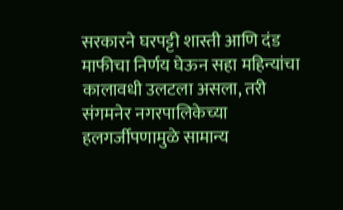सरकारने घरपट्टी शास्ती आणि दंड माफीचा निर्णय घेऊन सहा महिन्यांचा कालावधी उलटला असला, तरी संगमनेर नगरपालिकेच्या हलगर्जीपणामुळे सामान्य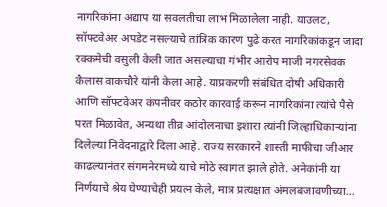नागरिकांना अद्याप या सवलतीचा लाभ मिळालेला नाही. याउलट, सॉफ्टवेअर अपडेट नसल्याचे तांत्रिक कारण पुढे करत नागरिकांकडून जादा रक्कमेची वसुली केली जात असल्याचा गंभीर आरोप माजी नगरसेवक कैलास वाकचौरे यांनी केला आहे. याप्रकरणी संबंधित दोषी अधिकारी आणि सॉफ्टवेअर कंपनीवर कठोर कारवाई करून नागरिकांना त्यांचे पैसे परत मिळावेत, अन्यथा तीव्र आंदोलनाचा इशारा त्यांनी जिल्हाधिकाऱ्यांना दिलेल्या निवेदनाद्वारे दिला आहे. राज्य सरकारने शास्ती माफीचा जीआर काढल्यानंतर संगमनेरमध्ये याचे मोठे स्वागत झाले होते. अनेकांनी या निर्णयाचे श्रेय घेण्याचेही प्रयत्न केले, मात्र प्रत्यक्षात अंमलबजावणीच्या…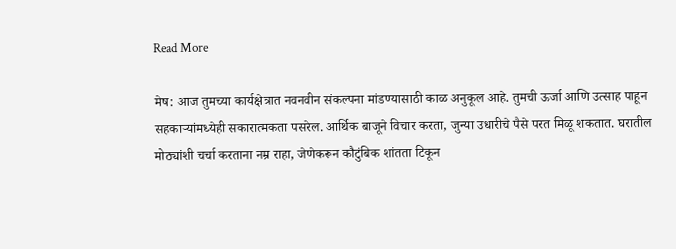Read More

मेष: आज तुमच्या कार्यक्षेत्रात नवनवीन संकल्पना मांडण्यासाठी काळ अनुकूल आहे. तुमची ऊर्जा आणि उत्साह पाहून सहकाऱ्यांमध्येही सकारात्मकता पसरेल. आर्थिक बाजूने विचार करता, जुन्या उधारीचे पैसे परत मिळू शकतात. घरातील मोठ्यांशी चर्चा करताना नम्र राहा, जेणेकरून कौटुंबिक शांतता टिकून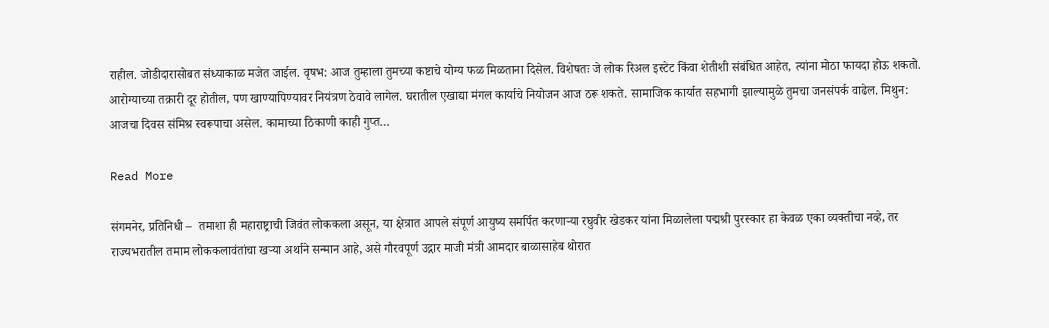राहील. जोडीदारासोबत संध्याकाळ मजेत जाईल. वृषभ: आज तुम्हाला तुमच्या कष्टाचे योग्य फळ मिळताना दिसेल. विशेषतः जे लोक रिअल इस्टेट किंवा शेतीशी संबंधित आहेत, त्यांना मोठा फायदा होऊ शकतो. आरोग्याच्या तक्रारी दूर होतील, पण खाण्यापिण्यावर नियंत्रण ठेवावे लागेल. घरातील एखाद्या मंगल कार्याचे नियोजन आज ठरू शकते. सामाजिक कार्यात सहभागी झाल्यामुळे तुमचा जनसंपर्क वाढेल. मिथुन: आजचा दिवस संमिश्र स्वरूपाचा असेल. कामाच्या ठिकाणी काही गुप्त…

Read More

संगमनेर, प्रतिनिधी –  तमाशा ही महाराष्ट्राची जिवंत लोककला असून, या क्षेत्रात आपले संपूर्ण आयुष्य समर्पित करणाऱ्या रघुवीर खेडकर यांना मिळालेला पद्मश्री पुरस्कार हा केवळ एका व्यक्तीचा नव्हे, तर राज्यभरातील तमाम लोककलावंतांचा खऱ्या अर्थाने सन्मान आहे, असे गौरवपूर्ण उद्गार माजी मंत्री आमदार बाळासाहेब थोरात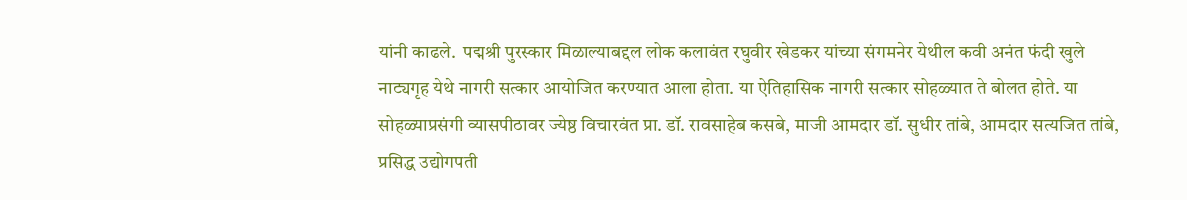यांनी काढले.  पद्मश्री पुरस्कार मिळाल्याबद्दल लोक कलावंत रघुवीर खेडकर यांच्या संगमनेर येथील कवी अनंत फंदी खुले नाट्यगृह येथे नागरी सत्कार आयोजित करण्यात आला होता. या ऐतिहासिक नागरी सत्कार सोहळ्यात ते बोलत होते. या सोहळ्याप्रसंगी व्यासपीठावर ज्येष्ठ विचारवंत प्रा. डॉ. रावसाहेब कसबे, माजी आमदार डॉ. सुधीर तांबे, आमदार सत्यजित तांबे, प्रसिद्ध उद्योगपती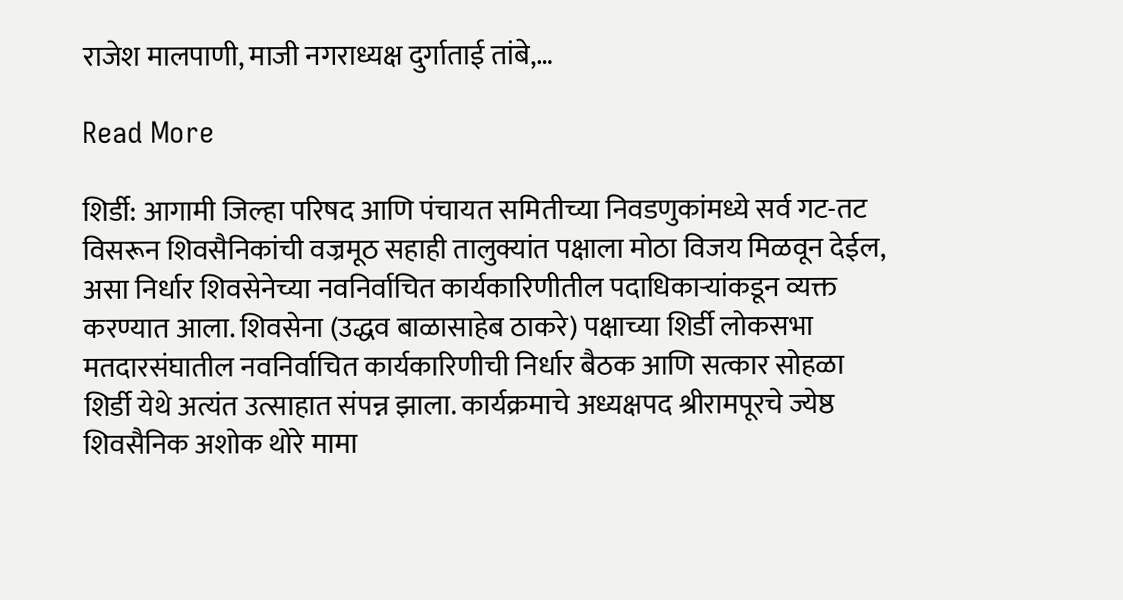राजेश मालपाणी, माजी नगराध्यक्ष दुर्गाताई तांबे,…

Read More

शिर्डी: आगामी जिल्हा परिषद आणि पंचायत समितीच्या निवडणुकांमध्ये सर्व गट-तट विसरून शिवसैनिकांची वज्रमूठ सहाही तालुक्यांत पक्षाला मोठा विजय मिळवून देईल, असा निर्धार शिवसेनेच्या नवनिर्वाचित कार्यकारिणीतील पदाधिकाऱ्यांकडून व्यक्त करण्यात आला. शिवसेना (उद्धव बाळासाहेब ठाकरे) पक्षाच्या शिर्डी लोकसभा मतदारसंघातील नवनिर्वाचित कार्यकारिणीची निर्धार बैठक आणि सत्कार सोहळा शिर्डी येथे अत्यंत उत्साहात संपन्न झाला. कार्यक्रमाचे अध्यक्षपद श्रीरामपूरचे ज्येष्ठ शिवसैनिक अशोक थोरे मामा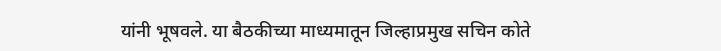यांनी भूषवले. या बैठकीच्या माध्यमातून जिल्हाप्रमुख सचिन कोते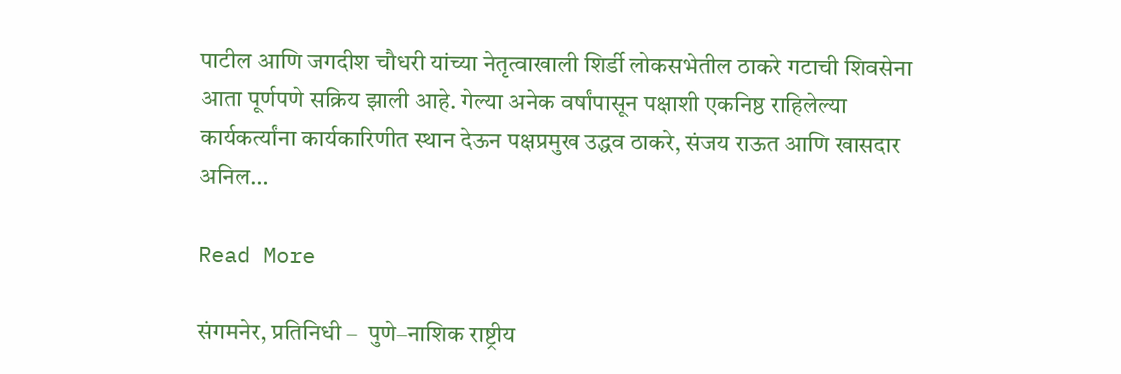पाटील आणि जगदीश चौधरी यांच्या नेतृत्वाखाली शिर्डी लोकसभेतील ठाकरे गटाची शिवसेना आता पूर्णपणे सक्रिय झाली आहे. गेल्या अनेक वर्षांपासून पक्षाशी एकनिष्ठ राहिलेल्या कार्यकर्त्यांना कार्यकारिणीत स्थान देऊन पक्षप्रमुख उद्धव ठाकरे, संजय राऊत आणि खासदार अनिल…

Read More

संगमनेर, प्रतिनिधी –  पुणे–नाशिक राष्ट्रीय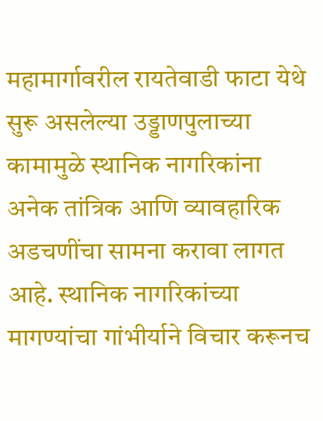महामार्गावरील रायतेवाडी फाटा येथे सुरू असलेल्या उड्डाणपुलाच्या कामामुळे स्थानिक नागरिकांना अनेक तांत्रिक आणि व्यावहारिक अडचणींचा सामना करावा लागत आहे. स्थानिक नागरिकांच्या मागण्यांचा गांभीर्याने विचार करूनच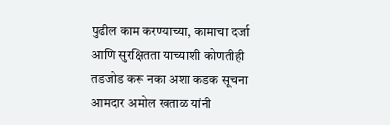पुढील काम करण्याच्या, कामाचा दर्जा आणि सुरक्षितता याच्याशी कोणतीही तडजोड करू नका अशा कडक सूचना आमदार अमोल खताळ यांनी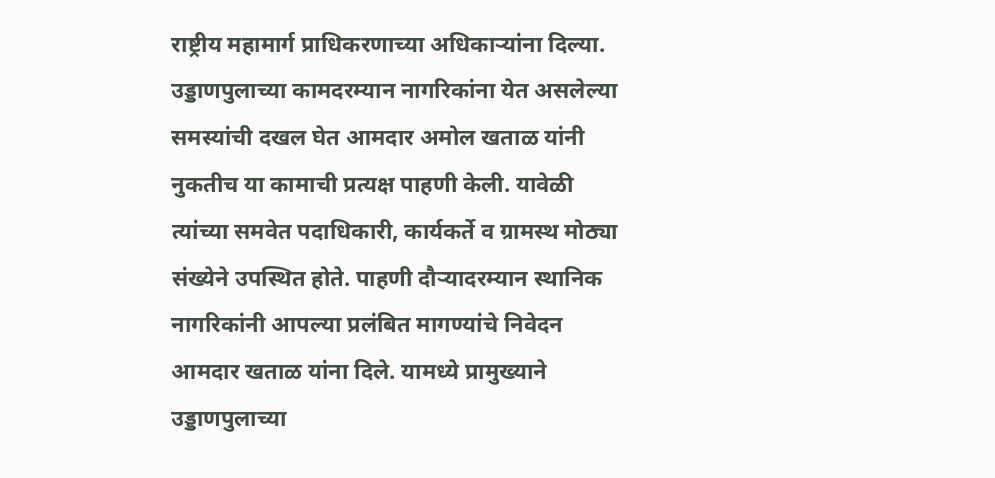राष्ट्रीय महामार्ग प्राधिकरणाच्या अधिकाऱ्यांना दिल्या. उड्डाणपुलाच्या कामदरम्यान नागरिकांना येत असलेल्या समस्यांची दखल घेत आमदार अमोल खताळ यांनी नुकतीच या कामाची प्रत्यक्ष पाहणी केली. यावेळी त्यांच्या समवेत पदाधिकारी, कार्यकर्ते व ग्रामस्थ मोठ्या संख्येने उपस्थित होते. पाहणी दौऱ्यादरम्यान स्थानिक नागरिकांनी आपल्या प्रलंबित मागण्यांचे निवेदन आमदार खताळ यांना दिले. यामध्ये प्रामुख्याने उड्डाणपुलाच्या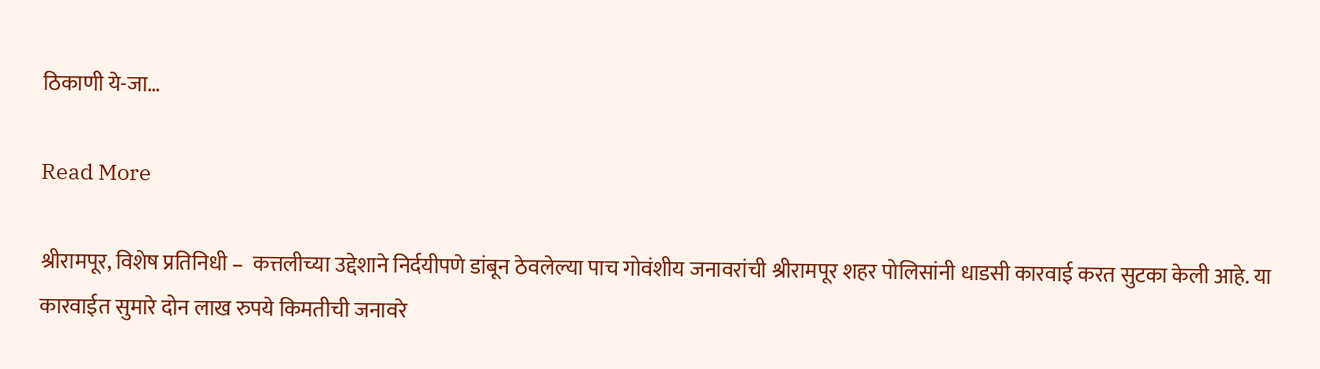ठिकाणी ये-जा…

Read More

श्रीरामपूर, विशेष प्रतिनिधी –  कत्तलीच्या उद्देशाने निर्दयीपणे डांबून ठेवलेल्या पाच गोवंशीय जनावरांची श्रीरामपूर शहर पोलिसांनी धाडसी कारवाई करत सुटका केली आहे. या कारवाईत सुमारे दोन लाख रुपये किमतीची जनावरे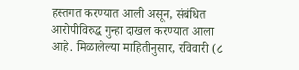हस्तगत करण्यात आली असून, संबंधित आरोपीविरुद्ध गुन्हा दाखल करण्यात आला आहे. मिळालेल्या माहितीनुसार, रविवारी (८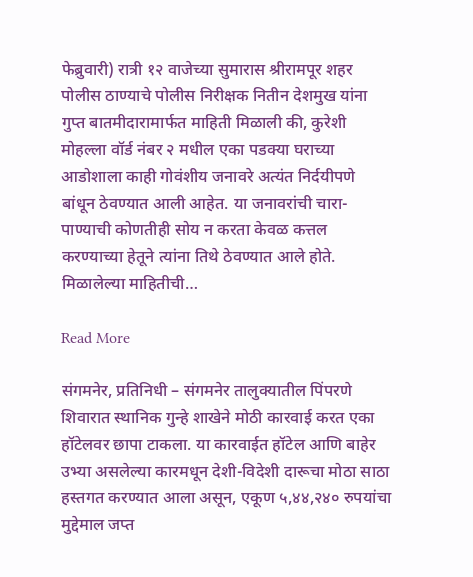फेब्रुवारी) रात्री १२ वाजेच्या सुमारास श्रीरामपूर शहर पोलीस ठाण्याचे पोलीस निरीक्षक नितीन देशमुख यांना गुप्त बातमीदारामार्फत माहिती मिळाली की, कुरेशी मोहल्ला वॉर्ड नंबर २ मधील एका पडक्या घराच्या आडोशाला काही गोवंशीय जनावरे अत्यंत निर्दयीपणे बांधून ठेवण्यात आली आहेत. या जनावरांची चारा-पाण्याची कोणतीही सोय न करता केवळ कत्तल करण्याच्या हेतूने त्यांना तिथे ठेवण्यात आले होते. मिळालेल्या माहितीची…

Read More

संगमनेर, प्रतिनिधी – संगमनेर तालुक्यातील पिंपरणे शिवारात स्थानिक गुन्हे शाखेने मोठी कारवाई करत एका हॉटेलवर छापा टाकला. या कारवाईत हॉटेल आणि बाहेर उभ्या असलेल्या कारमधून देशी-विदेशी दारूचा मोठा साठा हस्तगत करण्यात आला असून, एकूण ५,४४,२४० रुपयांचा मुद्देमाल जप्त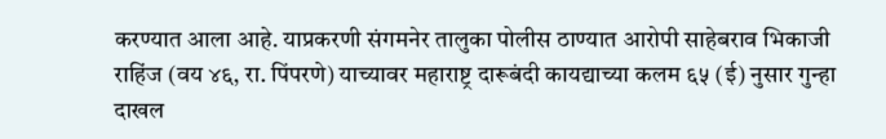करण्यात आला आहे. याप्रकरणी संगमनेर तालुका पोलीस ठाण्यात आरोपी साहेबराव भिकाजी राहिंज (वय ४६, रा. पिंपरणे) याच्यावर महाराष्ट्र दारूबंदी कायद्याच्या कलम ६५ (ई) नुसार गुन्हा दाखल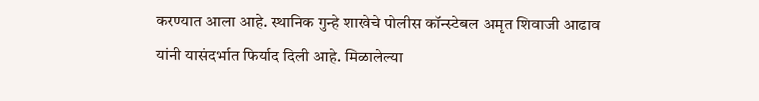करण्यात आला आहे. स्थानिक गुन्हे शाखेचे पोलीस कॉन्स्टेबल अमृत शिवाजी आढाव यांनी यासंदर्भात फिर्याद दिली आहे. मिळालेल्या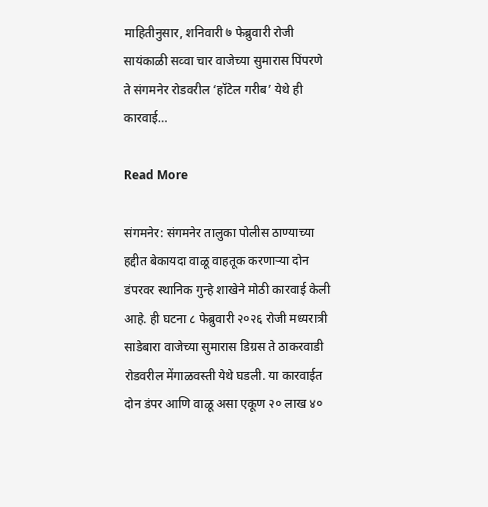माहितीनुसार, शनिवारी ७ फेब्रुवारी रोजी सायंकाळी सव्वा चार वाजेच्या सुमारास पिंपरणे ते संगमनेर रोडवरील ‘हॉटेल गरीब’ येथे ही कारवाई…

Read More

संगमनेर: संगमनेर तालुका पोलीस ठाण्याच्या हद्दीत बेकायदा वाळू वाहतूक करणाऱ्या दोन डंपरवर स्थानिक गुन्हे शाखेने मोठी कारवाई केली आहे. ही घटना ८ फेब्रुवारी २०२६ रोजी मध्यरात्री साडेबारा वाजेच्या सुमारास डिग्रस ते ठाकरवाडी रोडवरील मेंगाळवस्ती येथे घडली. या कारवाईत दोन डंपर आणि वाळू असा एकूण २० लाख ४०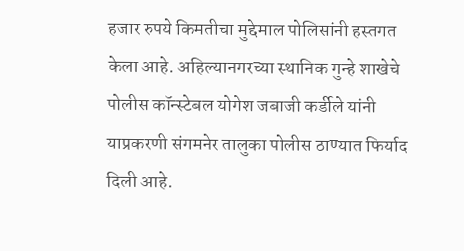हजार रुपये किमतीचा मुद्देमाल पोलिसांनी हस्तगत केला आहे. अहिल्यानगरच्या स्थानिक गुन्हे शाखेचे पोलीस कॉन्स्टेबल योगेश जबाजी कर्डीले यांनी याप्रकरणी संगमनेर तालुका पोलीस ठाण्यात फिर्याद दिली आहे.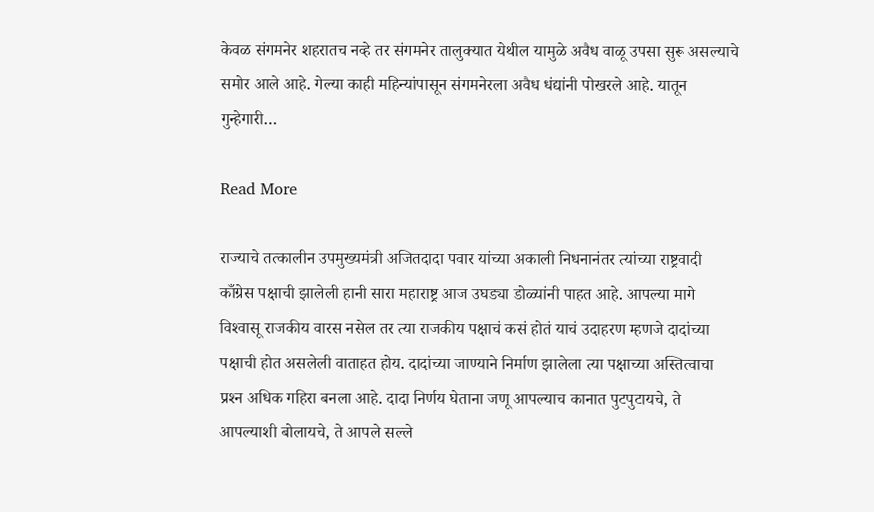केवळ संगमनेर शहरातच नव्हे तर संगमनेर तालुक्यात येथील यामुळे अवैध वाळू उपसा सुरू असल्याचे समोर आले आहे. गेल्या काही महिन्यांपासून संगमनेरला अवैध धंद्यांनी पोखरले आहे. यातून गुन्हेगारी…

Read More

राज्याचे तत्कालीन उपमुख्यमंत्री अजितदादा पवार यांच्या अकाली निधनानंतर त्यांच्या राष्ट्रवादी काँग्रेस पक्षाची झालेली हानी सारा महाराष्ट्र आज उघड्या डोळ्यांनी पाहत आहे. आपल्या मागे विश्‍वासू राजकीय वारस नसेल तर त्या राजकीय पक्षाचं कसं होतं याचं उदाहरण म्हणजे दादांच्या पक्षाची होत असलेली वाताहत होय. दादांच्या जाण्याने निर्माण झालेला त्या पक्षाच्या अस्तित्वाचा प्रश्‍न अधिक गहिरा बनला आहे. दादा निर्णय घेताना जणू आपल्याच कानात पुटपुटायचे, ते आपल्याशी बोलायचे, ते आपले सल्ले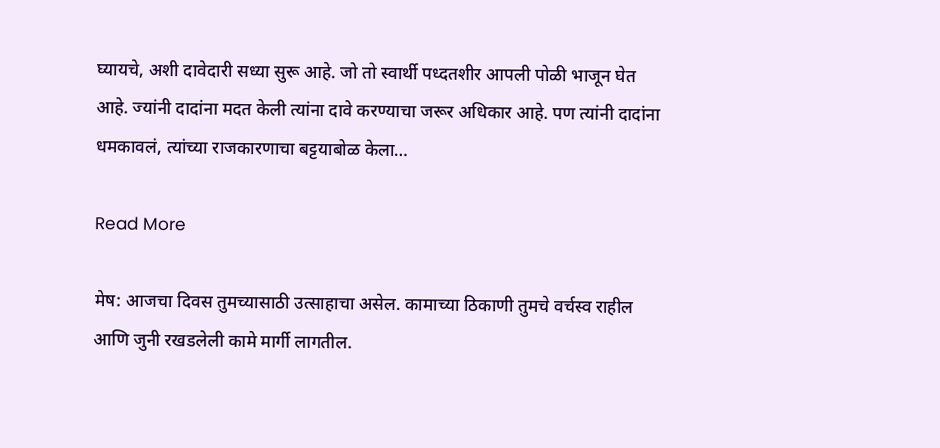घ्यायचे, अशी दावेदारी सध्या सुरू आहे. जो तो स्वार्थी पध्दतशीर आपली पोळी भाजून घेत आहे. ज्यांनी दादांना मदत केली त्यांना दावे करण्याचा जरूर अधिकार आहे. पण त्यांनी दादांना धमकावलं, त्यांच्या राजकारणाचा बट्टयाबोळ केला…

Read More

मेष: आजचा दिवस तुमच्यासाठी उत्साहाचा असेल. कामाच्या ठिकाणी तुमचे वर्चस्व राहील आणि जुनी रखडलेली कामे मार्गी लागतील.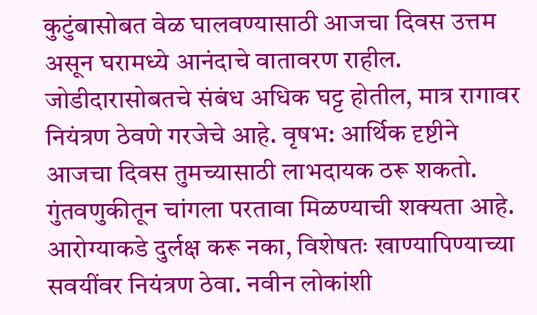कुटुंबासोबत वेळ घालवण्यासाठी आजचा दिवस उत्तम असून घरामध्ये आनंदाचे वातावरण राहील. जोडीदारासोबतचे संबंध अधिक घट्ट होतील, मात्र रागावर नियंत्रण ठेवणे गरजेचे आहे. वृषभ: आर्थिक दृष्टीने आजचा दिवस तुमच्यासाठी लाभदायक ठरू शकतो. गुंतवणुकीतून चांगला परतावा मिळण्याची शक्यता आहे. आरोग्याकडे दुर्लक्ष करू नका, विशेषतः खाण्यापिण्याच्या सवयींवर नियंत्रण ठेवा. नवीन लोकांशी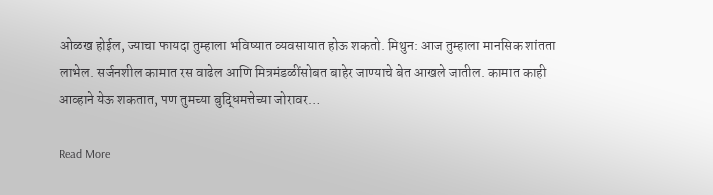ओळख होईल, ज्याचा फायदा तुम्हाला भविष्यात व्यवसायात होऊ शकतो. मिथुन: आज तुम्हाला मानसिक शांतता लाभेल. सर्जनशील कामात रस वाढेल आणि मित्रमंडळींसोबत बाहेर जाण्याचे बेत आखले जातील. कामात काही आव्हाने येऊ शकतात, पण तुमच्या बुद्धिमत्तेच्या जोरावर…

Read More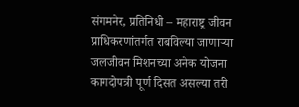संगमनेर, प्रतिनिधी – महाराष्ट्र जीवन प्राधिकरणांतर्गत राबविल्या जाणाऱ्या जलजीवन मिशनच्या अनेक योजना कागदोपत्री पूर्ण दिसत असल्या तरी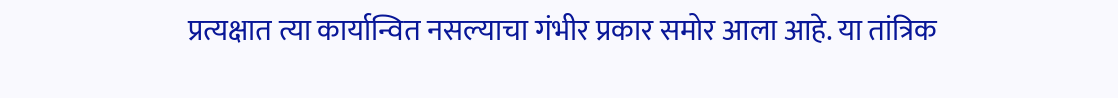प्रत्यक्षात त्या कार्यान्वित नसल्याचा गंभीर प्रकार समोर आला आहे. या तांत्रिक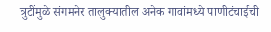त्रुटींमुळे संगमनेर तालुक्यातील अनेक गावांमध्ये पाणीटंचाईची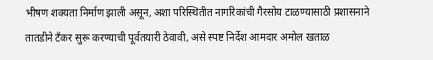भीषण शक्यता निर्माण झाली असून, अशा परिस्थितीत नागरिकांची गैरसोय टाळण्यासाठी प्रशासनाने तातडीने टँकर सुरू करण्याची पूर्वतयारी ठेवावी, असे स्पष्ट निर्देश आमदार अमोल खताळ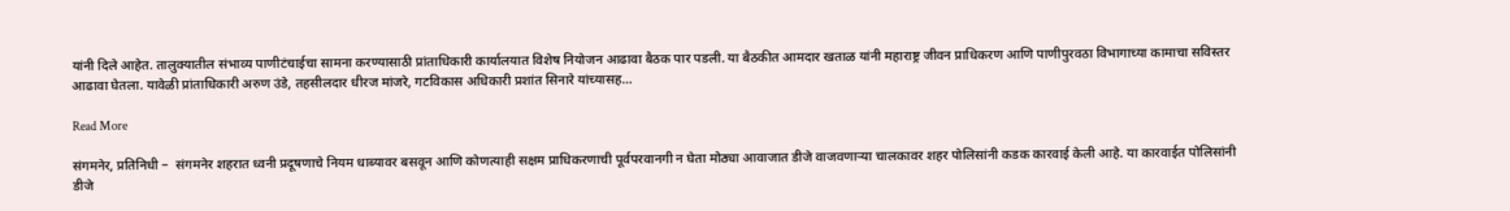यांनी दिले आहेत. तालुक्यातील संभाव्य पाणीटंचाईचा सामना करण्यासाठी प्रांताधिकारी कार्यालयात विशेष नियोजन आढावा बैठक पार पडली. या बैठकीत आमदार खताळ यांनी महाराष्ट्र जीवन प्राधिकरण आणि पाणीपुरवठा विभागाच्या कामाचा सविस्तर आढावा घेतला. यावेळी प्रांताधिकारी अरुण उंडे, तहसीलदार धीरज मांजरे, गटविकास अधिकारी प्रशांत सिनारे यांच्यासह…

Read More

संगमनेर, प्रतिनिधी –  संगमनेर शहरात ध्वनी प्रदूषणाचे नियम धाब्यावर बसवून आणि कोणत्याही सक्षम प्राधिकरणाची पूर्वपरवानगी न घेता मोठ्या आवाजात डीजे वाजवणाऱ्या चालकावर शहर पोलिसांनी कडक कारवाई केली आहे. या कारवाईत पोलिसांनी डीजे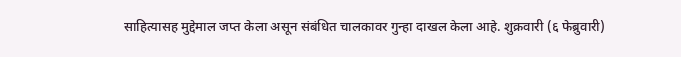साहित्यासह मुद्देमाल जप्त केला असून संबंधित चालकावर गुन्हा दाखल केला आहे. शुक्रवारी (६ फेब्रुवारी)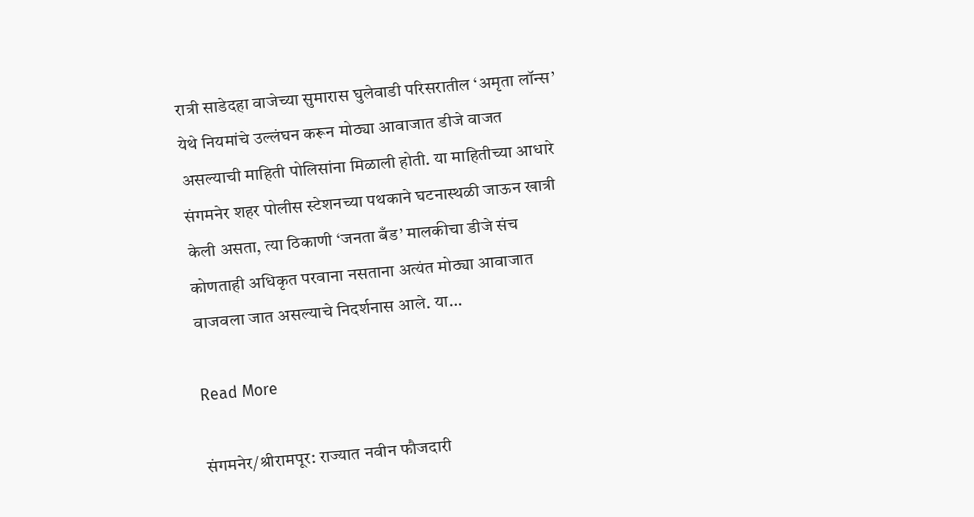रात्री साडेदहा वाजेच्या सुमारास घुलेवाडी परिसरातील ‘अमृता लॉन्स’ येथे नियमांचे उल्लंघन करून मोठ्या आवाजात डीजे वाजत असल्याची माहिती पोलिसांना मिळाली होती. या माहितीच्या आधारे संगमनेर शहर पोलीस स्टेशनच्या पथकाने घटनास्थळी जाऊन खात्री केली असता, त्या ठिकाणी ‘जनता बँड’ मालकीचा डीजे संच कोणताही अधिकृत परवाना नसताना अत्यंत मोठ्या आवाजात वाजवला जात असल्याचे निदर्शनास आले. या…

Read More

संगमनेर/श्रीरामपूर: राज्यात नवीन फौजदारी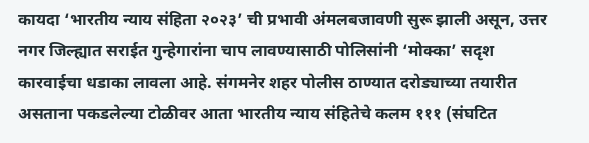कायदा ‘भारतीय न्याय संहिता २०२३’ ची प्रभावी अंमलबजावणी सुरू झाली असून, उत्तर नगर जिल्ह्यात सराईत गुन्हेगारांना चाप लावण्यासाठी पोलिसांनी ‘मोक्का’ सदृश कारवाईचा धडाका लावला आहे. संगमनेर शहर पोलीस ठाण्यात दरोड्याच्या तयारीत असताना पकडलेल्या टोळीवर आता भारतीय न्याय संहितेचे कलम १११ (संघटित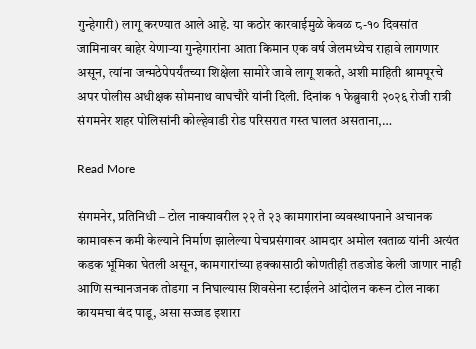गुन्हेगारी) लागू करण्यात आले आहे. या कठोर कारवाईमुळे केवळ ८-१० दिवसांत जामिनावर बाहेर येणाऱ्या गुन्हेगारांना आता किमान एक वर्ष जेलमध्येच राहावे लागणार असून, त्यांना जन्मठेपेपर्यंतच्या शिक्षेला सामोरे जावे लागू शकते, अशी माहिती श्रामपूरचे अपर पोलीस अधीक्षक सोमनाथ वाघचौरे यांनी दिली. दिनांक १ फेब्रुवारी २०२६ रोजी रात्री संगमनेर शहर पोलिसांनी कोल्हेवाडी रोड परिसरात गस्त घालत असताना,…

Read More

संगमनेर, प्रतिनिधी – टोल नाक्यावरील २२ ते २३ कामगारांना व्यवस्थापनाने अचानक कामावरून कमी केल्याने निर्माण झालेल्या पेचप्रसंगावर आमदार अमोल खताळ यांनी अत्यंत कडक भूमिका घेतली असून, कामगारांच्या हक्कासाठी कोणतीही तडजोड केली जाणार नाही आणि सन्मानजनक तोडगा न निघाल्यास शिवसेना स्टाईलने आंदोलन करून टोल नाका कायमचा बंद पाडू, असा सज्जड इशारा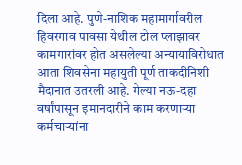दिला आहे. पुणे-नाशिक महामार्गावरील हिवरगाव पावसा येथील टोल प्लाझावर कामगारांवर होत असलेल्या अन्यायाविरोधात आता शिवसेना महायुती पूर्ण ताकदीनिशी मैदानात उतरली आहे. गेल्या नऊ-दहा वर्षांपासून इमानदारीने काम करणाऱ्या कर्मचाऱ्यांना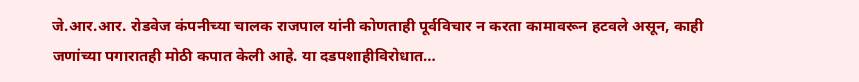जे.आर.आर. रोडवेज कंपनीच्या चालक राजपाल यांनी कोणताही पूर्वविचार न करता कामावरून हटवले असून, काही जणांच्या पगारातही मोठी कपात केली आहे. या दडपशाहीविरोधात…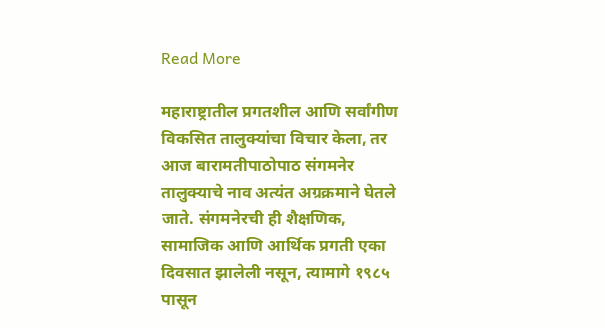Read More

महाराष्ट्रातील प्रगतशील आणि सर्वांगीण विकसित तालुक्यांचा विचार केला, तर आज बारामतीपाठोपाठ संगमनेर तालुक्याचे नाव अत्यंत अग्रक्रमाने घेतले जाते. संगमनेरची ही शैक्षणिक, सामाजिक आणि आर्थिक प्रगती एका दिवसात झालेली नसून, त्यामागे १९८५ पासून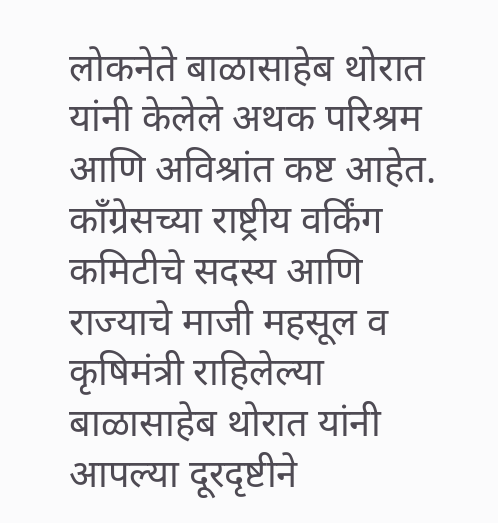लोकनेते बाळासाहेब थोरात यांनी केलेले अथक परिश्रम आणि अविश्रांत कष्ट आहेत. काँग्रेसच्या राष्ट्रीय वर्किंग कमिटीचे सदस्य आणि राज्याचे माजी महसूल व कृषिमंत्री राहिलेल्या बाळासाहेब थोरात यांनी आपल्या दूरदृष्टीने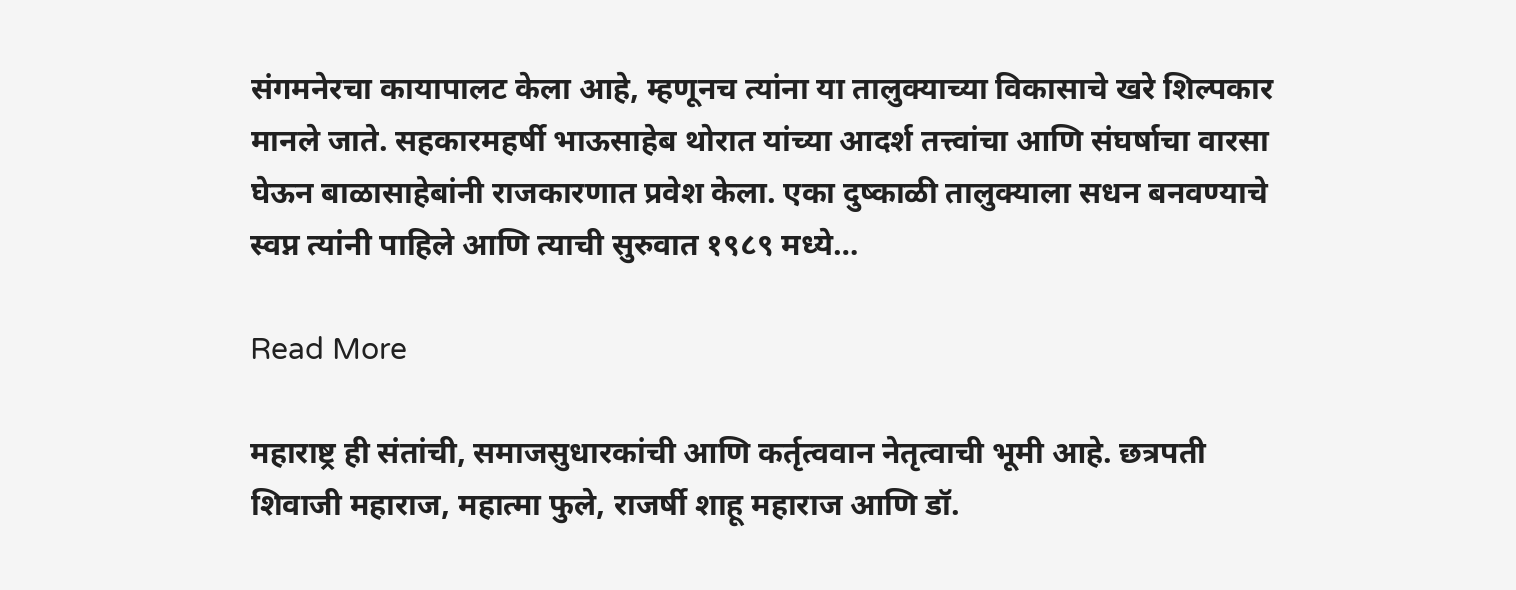संगमनेरचा कायापालट केला आहे, म्हणूनच त्यांना या तालुक्याच्या विकासाचे खरे शिल्पकार मानले जाते. सहकारमहर्षी भाऊसाहेब थोरात यांच्या आदर्श तत्त्वांचा आणि संघर्षाचा वारसा घेऊन बाळासाहेबांनी राजकारणात प्रवेश केला. एका दुष्काळी तालुक्याला सधन बनवण्याचे स्वप्न त्यांनी पाहिले आणि त्याची सुरुवात १९८९ मध्ये…

Read More

महाराष्ट्र ही संतांची, समाजसुधारकांची आणि कर्तृत्ववान नेतृत्वाची भूमी आहे. छत्रपती शिवाजी महाराज, महात्मा फुले, राजर्षी शाहू महाराज आणि डॉ.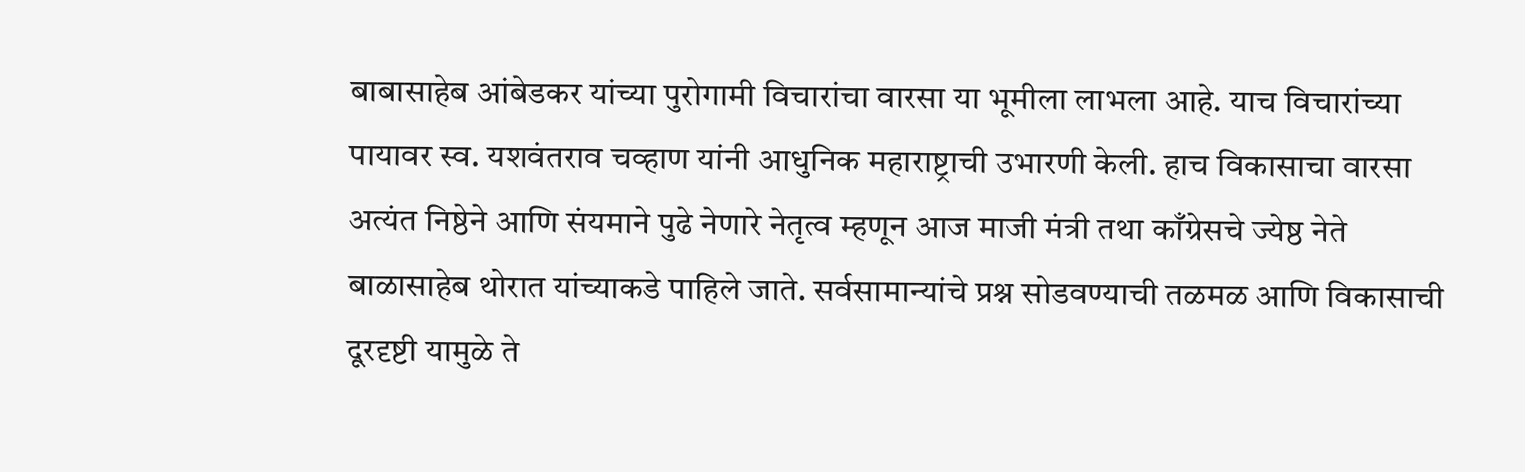बाबासाहेब आंबेडकर यांच्या पुरोगामी विचारांचा वारसा या भूमीला लाभला आहे. याच विचारांच्या पायावर स्व. यशवंतराव चव्हाण यांनी आधुनिक महाराष्ट्राची उभारणी केली. हाच विकासाचा वारसा अत्यंत निष्ठेने आणि संयमाने पुढे नेणारे नेतृत्व म्हणून आज माजी मंत्री तथा काँग्रेसचे ज्येष्ठ नेते बाळासाहेब थोरात यांच्याकडे पाहिले जाते. सर्वसामान्यांचे प्रश्न सोडवण्याची तळमळ आणि विकासाची दूरदृष्टी यामुळे ते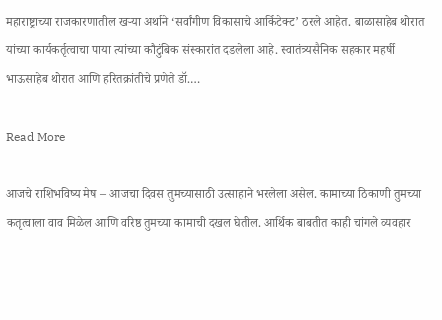महाराष्ट्राच्या राजकारणातील खऱ्या अर्थाने ‘सर्वांगीण विकासाचे आर्किटेक्ट’ ठरले आहेत. बाळासाहेब थोरात यांच्या कार्यकर्तृत्वाचा पाया त्यांच्या कौटुंबिक संस्कारांत दडलेला आहे. स्वातंत्र्यसैनिक सहकार महर्षी भाऊसाहेब थोरात आणि हरितक्रांतीचे प्रणेते डॉ.…

Read More

आजचे राशिभविष्य मेष – आजचा दिवस तुमच्यासाठी उत्साहाने भरलेला असेल. कामाच्या ठिकाणी तुमच्या कतृत्वाला वाव मिळेल आणि वरिष्ठ तुमच्या कामाची दखल घेतील. आर्थिक बाबतीत काही चांगले व्यवहार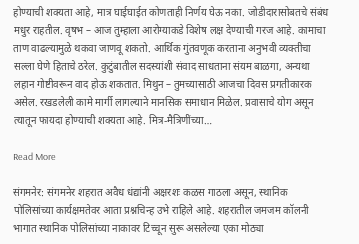होण्याची शक्यता आहे, मात्र घाईघाईत कोणताही निर्णय घेऊ नका. जोडीदारासोबतचे संबंध मधुर राहतील. वृषभ – आज तुम्हाला आरोग्याकडे विशेष लक्ष देण्याची गरज आहे. कामाचा ताण वाढल्यामुळे थकवा जाणवू शकतो. आर्थिक गुंतवणूक करताना अनुभवी व्यक्तीचा सल्ला घेणे हिताचे ठरेल. कुटुंबातील सदस्यांशी संवाद साधताना संयम बाळगा, अन्यथा लहान गोष्टीवरून वाद होऊ शकतात. मिथुन – तुमच्यासाठी आजचा दिवस प्रगतीकारक असेल. रखडलेली कामे मार्गी लागल्याने मानसिक समाधान मिळेल. प्रवासाचे योग असून त्यातून फायदा होण्याची शक्यता आहे. मित्र-मैत्रिणींच्या…

Read More

संगमनेर: संगमनेर शहरात अवैध धंद्यांनी अक्षरशः कळस गाठला असून, स्थानिक पोलिसांच्या कार्यक्षमतेवर आता प्रश्नचिन्ह उभे राहिले आहे. शहरातील जमजम कॉलनी भागात स्थानिक पोलिसांच्या नाकावर टिच्चून सुरू असलेल्या एका मोठ्या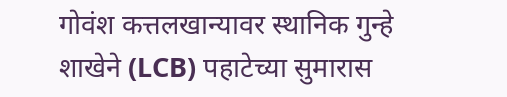गोवंश कत्तलखान्यावर स्थानिक गुन्हे शाखेने (LCB) पहाटेच्या सुमारास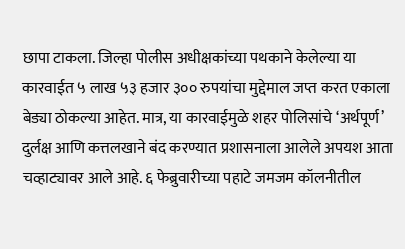छापा टाकला. जिल्हा पोलीस अधीक्षकांच्या पथकाने केलेल्या या कारवाईत ५ लाख ५३ हजार ३०० रुपयांचा मुद्देमाल जप्त करत एकाला बेड्या ठोकल्या आहेत. मात्र, या कारवाईमुळे शहर पोलिसांचे ‘अर्थपूर्ण’ दुर्लक्ष आणि कत्तलखाने बंद करण्यात प्रशासनाला आलेले अपयश आता चव्हाट्यावर आले आहे. ६ फेब्रुवारीच्या पहाटे जमजम कॉलनीतील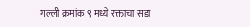गल्ली क्रमांक ९ मध्ये रक्ताचा सडा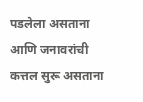पडलेला असताना आणि जनावरांची कत्तल सुरू असताना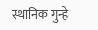स्थानिक गुन्हे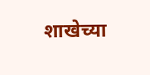शाखेच्या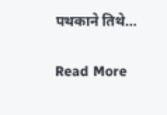पथकाने तिथे…

Read More